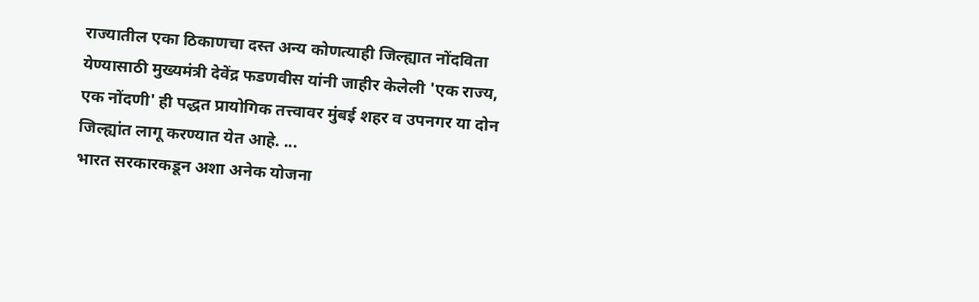राज्यातील एका ठिकाणचा दस्त अन्य कोणत्याही जिल्ह्यात नोंदविता येण्यासाठी मुख्यमंत्री देवेंद्र फडणवीस यांनी जाहीर केलेली 'एक राज्य, एक नोंदणी' ही पद्धत प्रायोगिक तत्त्वावर मुंबई शहर व उपनगर या दोन जिल्ह्यांत लागू करण्यात येत आहे. ...
भारत सरकारकडून अशा अनेक योजना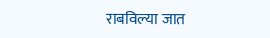राबविल्या जात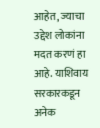आहेत, ज्याचा उद्देश लोकांना मदत करणं हा आहे. याशिवाय सरकारकडून अनेक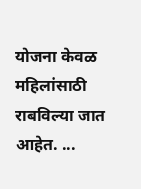योजना केवळ महिलांसाठी राबविल्या जात आहेत. ...